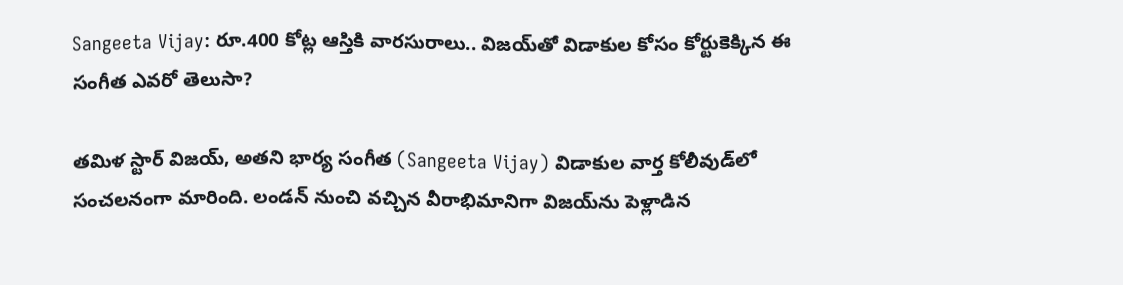Sangeeta Vijay: రూ.400 కోట్ల ఆస్తికి వారసురాలు.. విజయ్‌తో విడాకుల కోసం కోర్టుకెక్కిన ఈ సంగీత ఎవరో తెలుసా?

తమిళ స్టార్ విజయ్, అతని భార్య సంగీత (Sangeeta Vijay) విడాకుల వార్త కోలీవుడ్‌లో సంచలనంగా మారింది. లండన్ నుంచి వచ్చిన వీరాభిమానిగా విజయ్‌ను పెళ్లాడిన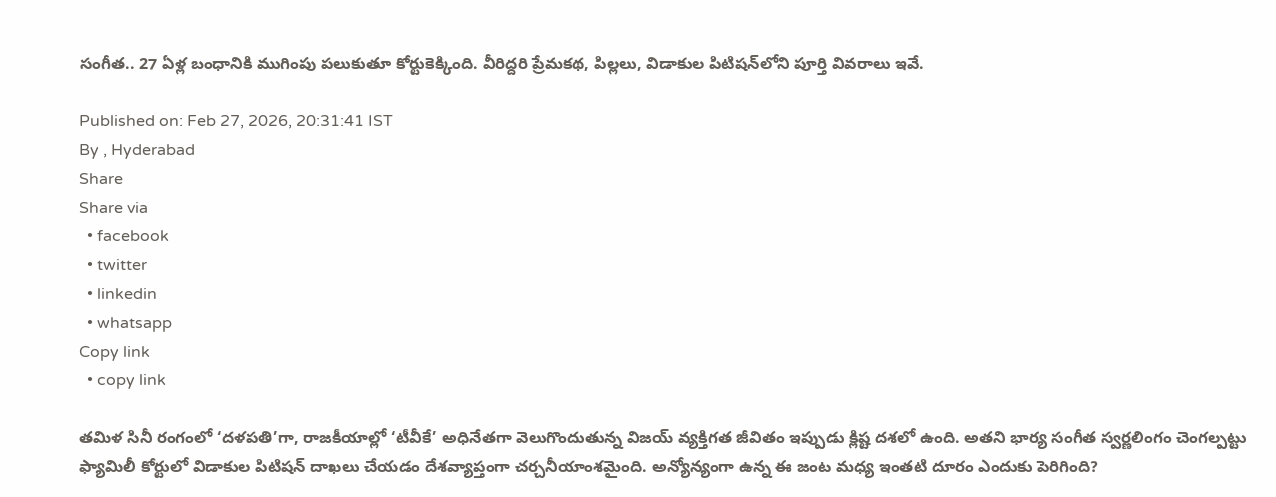సంగీత.. 27 ఏళ్ల బంధానికి ముగింపు పలుకుతూ కోర్టుకెక్కింది. వీరిద్దరి ప్రేమకథ, పిల్లలు, విడాకుల పిటిషన్‌లోని పూర్తి వివరాలు ఇవే.

Published on: Feb 27, 2026, 20:31:41 IST
By , Hyderabad
Share
Share via
  • facebook
  • twitter
  • linkedin
  • whatsapp
Copy link
  • copy link

తమిళ సినీ రంగంలో ‘దళపతి’గా, రాజకీయాల్లో ‘టీవీకే’ అధినేతగా వెలుగొందుతున్న విజయ్ వ్యక్తిగత జీవితం ఇప్పుడు క్లిష్ట దశలో ఉంది. అతని భార్య సంగీత స్వర్ణలింగం చెంగల్పట్టు ఫ్యామిలీ కోర్టులో విడాకుల పిటిషన్ దాఖలు చేయడం దేశవ్యాప్తంగా చర్చనీయాంశమైంది. అన్యోన్యంగా ఉన్న ఈ జంట మధ్య ఇంతటి దూరం ఎందుకు పెరిగింది?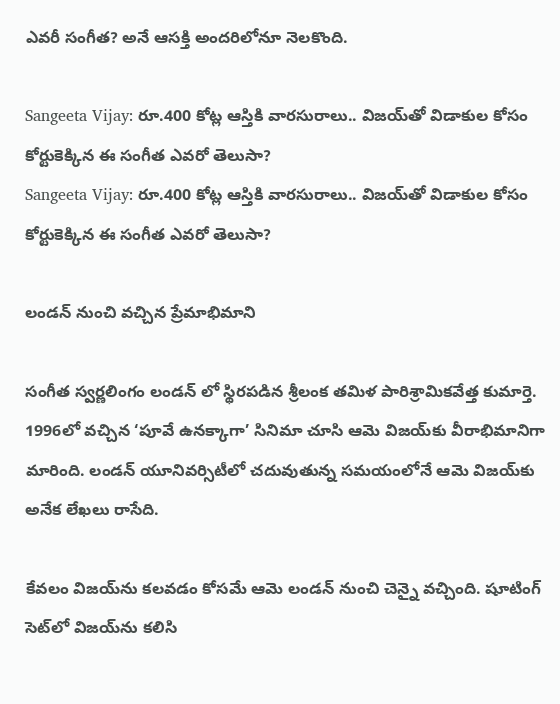ఎవరీ సంగీత? అనే ఆసక్తి అందరిలోనూ నెలకొంది.

Sangeeta Vijay: రూ.400 కోట్ల ఆస్తికి వారసురాలు.. విజయ్‌తో విడాకుల కోసం కోర్టుకెక్కిన ఈ సంగీత ఎవరో తెలుసా?
Sangeeta Vijay: రూ.400 కోట్ల ఆస్తికి వారసురాలు.. విజయ్‌తో విడాకుల కోసం కోర్టుకెక్కిన ఈ సంగీత ఎవరో తెలుసా?

లండన్ నుంచి వచ్చిన ప్రేమాభిమాని

సంగీత స్వర్ణలింగం లండన్ లో స్థిరపడిన శ్రీలంక తమిళ పారిశ్రామికవేత్త కుమార్తె. 1996లో వచ్చిన ‘పూవే ఉనక్కాగా’ సినిమా చూసి ఆమె విజయ్‌కు వీరాభిమానిగా మారింది. లండన్ యూనివర్సిటీలో చదువుతున్న సమయంలోనే ఆమె విజయ్‌కు అనేక లేఖలు రాసేది.

కేవలం విజయ్‌ను కలవడం కోసమే ఆమె లండన్ నుంచి చెన్నై వచ్చింది. షూటింగ్ సెట్‌లో విజయ్‌ను కలిసి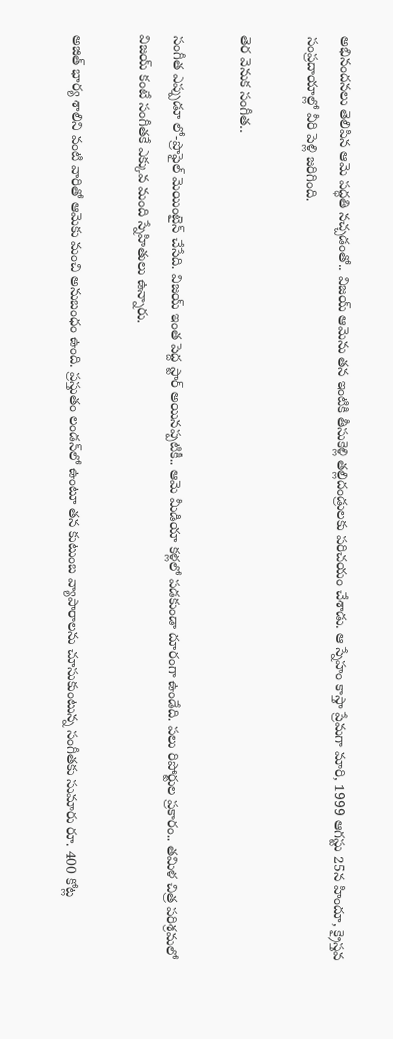అభినందనలు తెలిపిన ఆమె పద్ధతి నచ్చడంతో.. విజయ్ ఆమెను తన ఇంటికి తీసుకెళ్లి తల్లిదండ్రులకు పరిచయం చేశాడు. ఆ స్నేహం కాస్తా ప్రేమగా మారి, 1999 ఆగస్టు 25న హిందూ, క్రైస్తవ సంప్రదాయాల్లో వీరి పెళ్లి జరిగింది.

తెర వెనుక సంగీత..

సంగీత ఎప్పుడూ లో-ప్రొఫైల్ మెయింటైన్ చేసేది. విజయ్ ఇంత పెద్ద స్టార్ అయినప్పటికీ.. ఆమె మీడియా కళ్లలో పడకుండా దూరంగా ఉండేది. పలు రిపోర్టుల ప్రకారం.. తమిళ చిత్ర పరిశ్రమలో విజయ్ కంటే సంగీతకే ఎక్కువ మంది స్నేహితులు ఉన్నారు.

అజిత్ భార్య శాలిని వంటి వారితో ఆమెకు మంచి అనుబంధం ఉంది. ప్రస్తుతం లండన్‌లో ఉంటూ తన కుటుంబ వ్యాపారాలను చూసుకుంటున్న సంగీతకు సుమారు రూ. 400 కోట్ల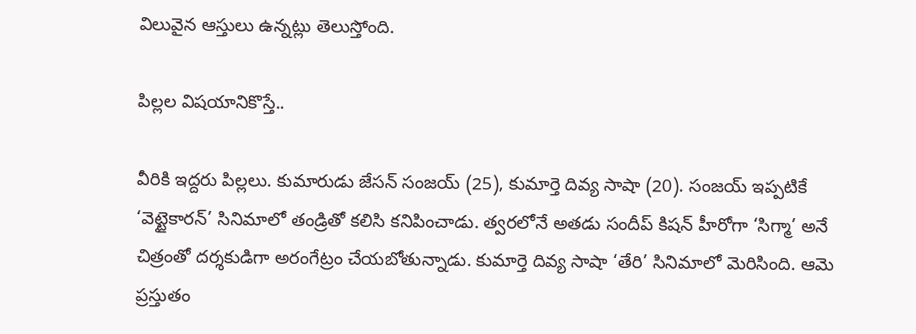విలువైన ఆస్తులు ఉన్నట్లు తెలుస్తోంది.

పిల్లల విషయానికొస్తే..

వీరికి ఇద్దరు పిల్లలు. కుమారుడు జేసన్ సంజయ్ (25), కుమార్తె దివ్య సాషా (20). సంజయ్ ఇప్పటికే ‘వెట్టైకారన్’ సినిమాలో తండ్రితో కలిసి కనిపించాడు. త్వరలోనే అతడు సందీప్ కిషన్ హీరోగా ‘సిగ్మా’ అనే చిత్రంతో దర్శకుడిగా అరంగేట్రం చేయబోతున్నాడు. కుమార్తె దివ్య సాషా ‘తేరి’ సినిమాలో మెరిసింది. ఆమె ప్రస్తుతం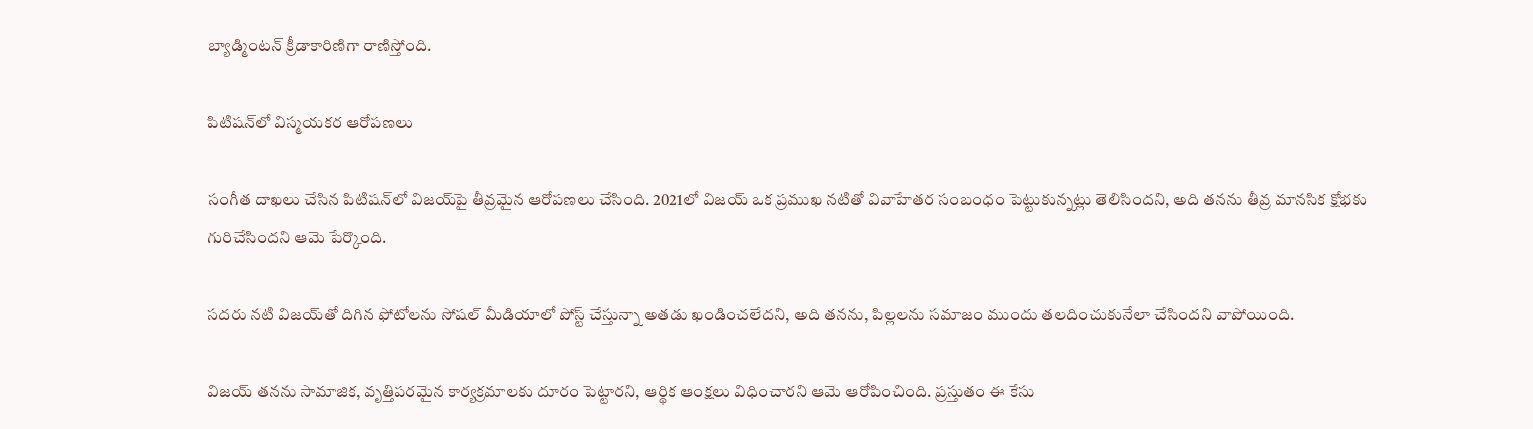బ్యాడ్మింటన్ క్రీడాకారిణిగా రాణిస్తోంది.

పిటిషన్‌లో విస్మయకర ఆరోపణలు

సంగీత దాఖలు చేసిన పిటిషన్‌లో విజయ్‌పై తీవ్రమైన ఆరోపణలు చేసింది. 2021లో విజయ్ ఒక ప్రముఖ నటితో వివాహేతర సంబంధం పెట్టుకున్నట్లు తెలిసిందని, అది తనను తీవ్ర మానసిక క్షోభకు గురిచేసిందని ఆమె పేర్కొంది.

సదరు నటి విజయ్‌తో దిగిన ఫోటోలను సోషల్ మీడియాలో పోస్ట్ చేస్తున్నా అతడు ఖండించలేదని, అది తనను, పిల్లలను సమాజం ముందు తలదించుకునేలా చేసిందని వాపోయింది.

విజయ్ తనను సామాజిక, వృత్తిపరమైన కార్యక్రమాలకు దూరం పెట్టారని, ఆర్థిక ఆంక్షలు విధించారని ఆమె ఆరోపించింది. ప్రస్తుతం ఈ కేసు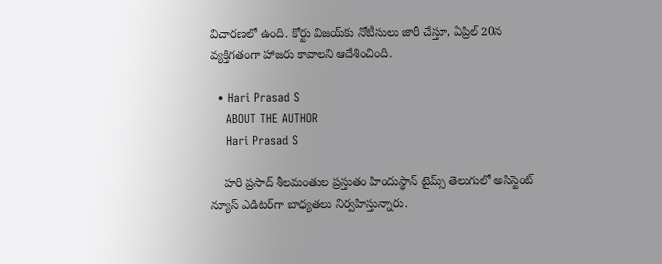విచారణలో ఉంది. కోర్టు విజయ్‌కు నోటీసులు జారీ చేస్తూ, ఏప్రిల్ 20న వ్యక్తిగతంగా హాజరు కావాలని ఆదేశించింది.

  • Hari Prasad S
    ABOUT THE AUTHOR
    Hari Prasad S

    హరి ప్రసాద్ శీలమంతుల ప్రస్తుతం హిందుస్థాన్ టైమ్స్ తెలుగులో అసిస్టెంట్ న్యూస్ ఎడిటర్‌గా బాధ్యతలు నిర్వహిస్తున్నారు.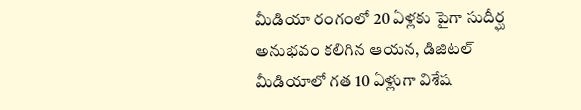మీడియా రంగంలో 20 ఏళ్లకు పైగా సుదీర్ఘ అనుభవం కలిగిన ఆయన, డిజిటల్ మీడియాలో గత 10 ఏళ్లుగా విశేష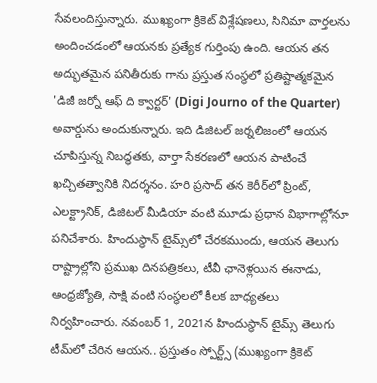సేవలందిస్తున్నారు. ముఖ్యంగా క్రికెట్ విశ్లేషణలు, సినిమా వార్తలను అందించడంలో ఆయనకు ప్రత్యేక గుర్తింపు ఉంది. ఆయన తన అద్భుతమైన పనితీరుకు గాను ప్రస్తుత సంస్థలో ప్రతిష్టాత్మకమైన 'డిజీ జర్నో ఆఫ్ ది క్వార్టర్' (Digi Journo of the Quarter) అవార్డును అందుకున్నారు. ఇది డిజిటల్ జర్నలిజంలో ఆయన చూపిస్తున్న నిబద్ధతకు, వార్తా సేకరణలో ఆయన పాటించే ఖచ్చితత్వానికి నిదర్శనం. హరి ప్రసాద్ తన కెరీర్‌లో ప్రింట్, ఎలక్ట్రానిక్, డిజిటల్ మీడియా వంటి మూడు ప్రధాన విభాగాల్లోనూ పనిచేశారు. హిందుస్థాన్ టైమ్స్‌లో చేరకముందు, ఆయన తెలుగు రాష్ట్రాల్లోని ప్రముఖ దినపత్రికలు, టీవీ ఛానెళ్లయిన ఈనాడు, ఆంధ్రజ్యోతి, సాక్షి వంటి సంస్థలలో కీలక బాధ్యతలు నిర్వహించారు. నవంబర్ 1, 2021న హిందుస్థాన్ టైమ్స్ తెలుగు టీమ్‌లో చేరిన ఆయన.. ప్రస్తుతం స్పోర్ట్స్ (ముఖ్యంగా క్రికెట్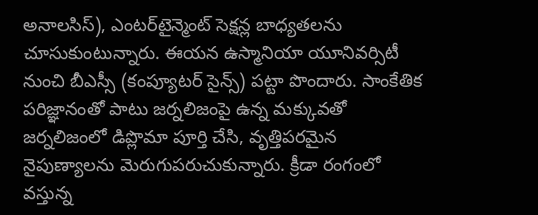అనాలసిస్), ఎంటర్‌టైన్మెంట్ సెక్షన్ల బాధ్యతలను చూసుకుంటున్నారు. ఈయన ఉస్మానియా యూనివర్సిటీ నుంచి బీఎస్సీ (కంప్యూటర్ సైన్స్) పట్టా పొందారు. సాంకేతిక పరిజ్ఞానంతో పాటు జర్నలిజంపై ఉన్న మక్కువతో జర్నలిజంలో డిప్లొమా పూర్తి చేసి, వృత్తిపరమైన నైపుణ్యాలను మెరుగుపరుచుకున్నారు. క్రీడా రంగంలో వస్తున్న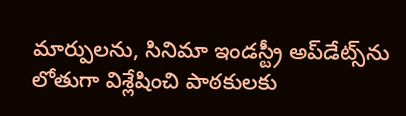మార్పులను, సినిమా ఇండస్ట్రీ అప్‌డేట్స్‌ను లోతుగా విశ్లేషించి పాఠకులకు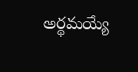అర్థమయ్యే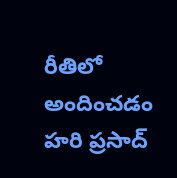రీతిలో అందించడం హరి ప్రసాద్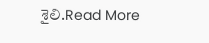శైలి.Read More